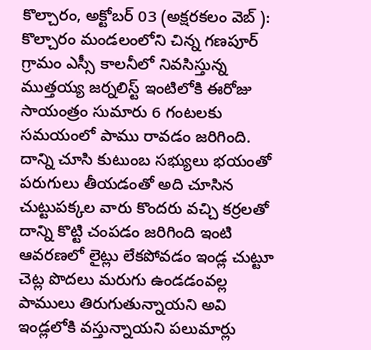కొల్చారం, అక్టోబర్ 03 (అక్షరకలం వెబ్ ):
కొల్చారం మండలంలోని చిన్న గణపూర్ గ్రామం ఎస్సీ కాలనీలో నివసిస్తున్న ముత్తయ్య జర్నలిస్ట్ ఇంటిలోకి ఈరోజు సాయంత్రం సుమారు 6 గంటలకు సమయంలో పాము రావడం జరిగింది. దాన్ని చూసి కుటుంబ సభ్యులు భయంతో పరుగులు తీయడంతో అది చూసిన చుట్టుపక్కల వారు కొందరు వచ్చి కర్రలతో దాన్ని కొట్టి చంపడం జరిగింది ఇంటి ఆవరణలో లైట్లు లేకపోవడం ఇండ్ల చుట్టూ చెట్ల పొదలు మరుగు ఉండడంవల్ల పాములు తిరుగుతున్నాయని అవి ఇండ్లలోకి వస్తున్నాయని పలుమార్లు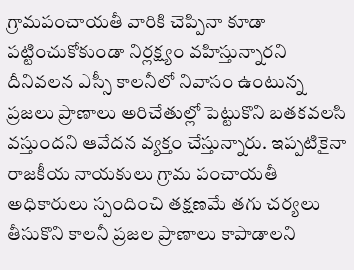గ్రామపంచాయతీ వారికి చెప్పినా కూడా పట్టించుకోకుండా నిర్లక్ష్యం వహిస్తున్నారని దీనివలన ఎస్సీ కాలనీలో నివాసం ఉంటున్న ప్రజలు ప్రాణాలు అరిచేతుల్లో పెట్టుకొని బతకవలసి వస్తుందని ఆవేదన వ్యక్తం చేస్తున్నారు. ఇప్పటికైనా రాజకీయ నాయకులు గ్రామ పంచాయతీ అధికారులు స్పందించి తక్షణమే తగు చర్యలు తీసుకొని కాలనీ ప్రజల ప్రాణాలు కాపాడాలని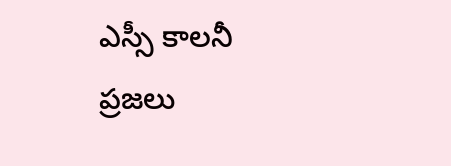ఎస్సీ కాలనీ ప్రజలు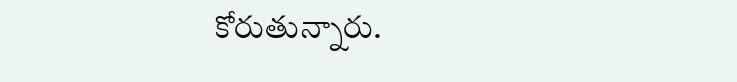కోరుతున్నారు.